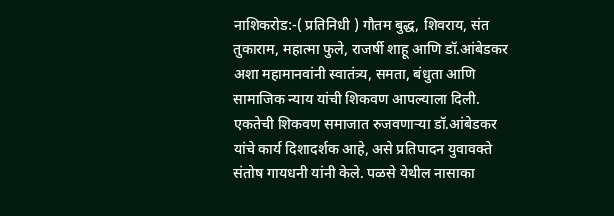नाशिकरोड:-( प्रतिनिधी ) गौतम बुद्ध, शिवराय, संत तुकाराम, महात्मा फुले, राजर्षी शाहू आणि डॉ.आंबेडकर अशा महामानवांनी स्वातंत्र्य, समता, बंधुता आणि सामाजिक न्याय यांची शिकवण आपल्याला दिली. एकतेची शिकवण समाजात रुजवणाऱ्या डॉ.आंबेडकर यांचे कार्य दिशादर्शक आहे, असे प्रतिपादन युवावक्ते संतोष गायधनी यांनी केले. पळसे येथील नासाका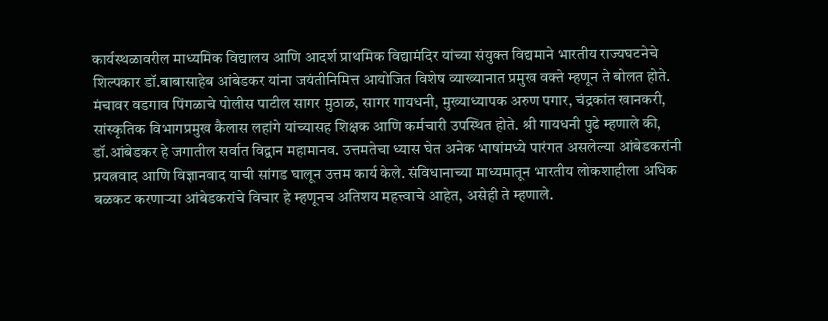कार्यस्थळावरील माध्यमिक विद्यालय आणि आदर्श प्राथमिक विद्यामंदिर यांच्या संयुक्त विद्यमाने भारतीय राज्यघटनेचे शिल्पकार डॉ.बाबासाहेब आंबेडकर यांना जयंतीनिमित्त आयोजित विशेष व्याख्यानात प्रमुख वक्ते म्हणून ते बोलत होते. मंचावर वडगाव पिंगळाचे पोलीस पाटील सागर मुठाळ, सागर गायधनी, मुख्याध्यापक अरुण पगार, चंद्रकांत खानकरी, सांस्कृतिक विभागप्रमुख कैलास लहांगे यांच्यासह शिक्षक आणि कर्मचारी उपस्थित होते. श्री गायधनी पुढे म्हणाले की, डॉ.आंबेडकर हे जगातील सर्वात विद्वान महामानव. उत्तमतेचा ध्यास घेत अनेक भाषांमध्ये पारंगत असलेल्या आंबेडकरांनी प्रयत्नवाद आणि विज्ञानवाद याची सांगड घालून उत्तम कार्य केले. संविधानाच्या माध्यमातून भारतीय लोकशाहीला अधिक बळकट करणाऱ्या आंबेडकरांचे विचार हे म्हणूनच अतिशय महत्त्वाचे आहेत, असेही ते म्हणाले.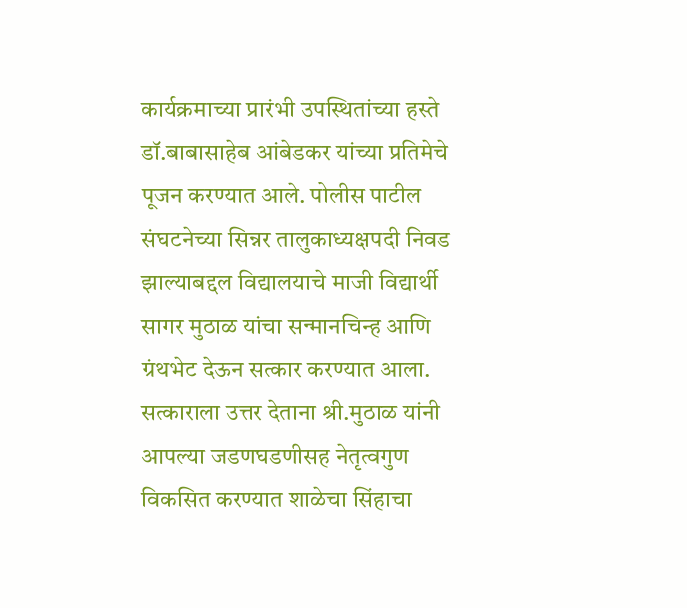कार्यक्रमाच्या प्रारंभी उपस्थितांच्या हस्ते डॉ.बाबासाहेब आंबेडकर यांच्या प्रतिमेचे पूजन करण्यात आले. पोलीस पाटील संघटनेच्या सिन्नर तालुकाध्यक्षपदी निवड झाल्याबद्दल विद्यालयाचे माजी विद्यार्थी सागर मुठाळ यांचा सन्मानचिन्ह आणि ग्रंथभेट देऊन सत्कार करण्यात आला. सत्काराला उत्तर देताना श्री.मुठाळ यांनी आपल्या जडणघडणीसह नेतृत्वगुण विकसित करण्यात शाळेचा सिंहाचा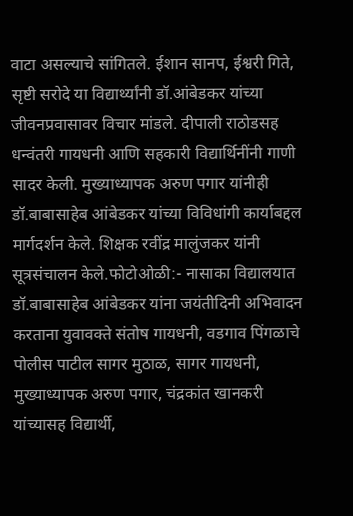वाटा असल्याचे सांगितले. ईशान सानप, ईश्वरी गिते, सृष्टी सरोदे या विद्यार्थ्यांनी डॉ.आंबेडकर यांच्या जीवनप्रवासावर विचार मांडले. दीपाली राठोडसह धन्वंतरी गायधनी आणि सहकारी विद्यार्थिनींनी गाणी सादर केली. मुख्याध्यापक अरुण पगार यांनीही डॉ.बाबासाहेब आंबेडकर यांच्या विविधांगी कार्याबद्दल मार्गदर्शन केले. शिक्षक रवींद्र मालुंजकर यांनी सूत्रसंचालन केले.फोटोओळी:- नासाका विद्यालयात डॉ.बाबासाहेब आंबेडकर यांना जयंतीदिनी अभिवादन करताना युवावक्ते संतोष गायधनी, वडगाव पिंगळाचे पोलीस पाटील सागर मुठाळ, सागर गायधनी, मुख्याध्यापक अरुण पगार, चंद्रकांत खानकरी यांच्यासह विद्यार्थी,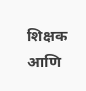शिक्षक आणि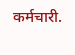कर्मचारी.